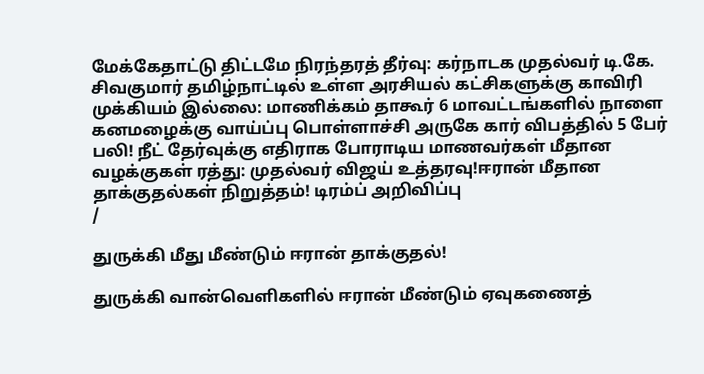மேக்கேதாட்டு திட்டமே நிரந்தரத் தீர்வு: கர்நாடக முதல்வர் டி.கே. சிவகுமார் தமிழ்நாட்டில் உள்ள அரசியல் கட்சிகளுக்கு காவிரி முக்கியம் இல்லை: மாணிக்கம் தாகூர் 6 மாவட்டங்களில் நாளை கனமழைக்கு வாய்ப்பு பொள்ளாச்சி அருகே கார் விபத்தில் 5 பேர் பலி! நீட் தேர்வுக்கு எதிராக போராடிய மாணவர்கள் மீதான வழக்குகள் ரத்து: முதல்வர் விஜய் உத்தரவு!ஈரான் மீதான தாக்குதல்கள் நிறுத்தம்! டிரம்ப் அறிவிப்பு
/

துருக்கி மீது மீண்டும் ஈரான் தாக்குதல்!

துருக்கி வான்வெளிகளில் ஈரான் மீண்டும் ஏவுகணைத்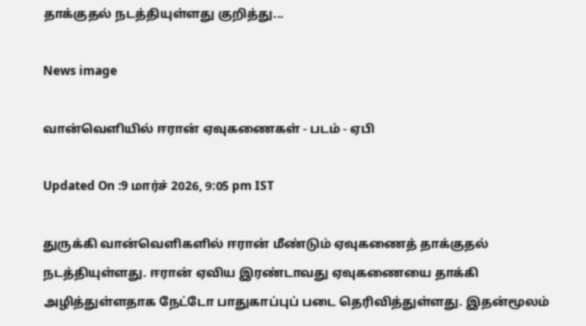தாக்குதல் நடத்தியுள்ளது குறித்து...

News image

வான்வெளியில் ஈரான் ஏவுகணைகள் - படம் - ஏபி

Updated On :9 மார்ச் 2026, 9:05 pm IST

துருக்கி வான்வெளிகளில் ஈரான் மீண்டும் ஏவுகணைத் தாக்குதல் நடத்தியுள்ளது. ஈரான் ஏவிய இரண்டாவது ஏவுகணையை தாக்கி அழித்துள்ளதாக நேட்டோ பாதுகாப்புப் படை தெரிவித்துள்ளது. இதன்மூலம்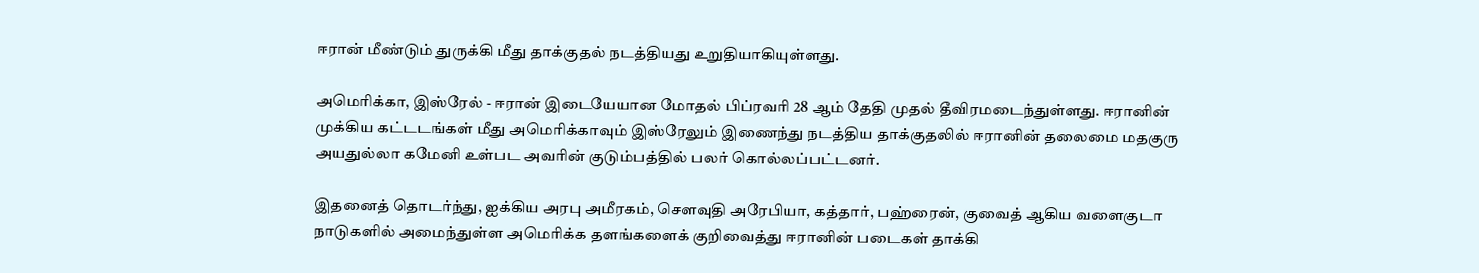ஈரான் மீண்டும் துருக்கி மீது தாக்குதல் நடத்தியது உறுதியாகியுள்ளது.

அமெரிக்கா, இஸ்ரேல் - ஈரான் இடையேயான மோதல் பிப்ரவரி 28 ஆம் தேதி முதல் தீவிரமடைந்துள்ளது. ஈரானின் முக்கிய கட்டடங்கள் மீது அமெரிக்காவும் இஸ்ரேலும் இணைந்து நடத்திய தாக்குதலில் ஈரானின் தலைமை மதகுரு அயதுல்லா கமேனி உள்பட அவரின் குடும்பத்தில் பலர் கொல்லப்பட்டனர்.

இதனைத் தொடர்ந்து, ஐக்கிய அரபு அமீரகம், செளவுதி அரேபியா, கத்தார், பஹ்ரைன், குவைத் ஆகிய வளைகுடா நாடுகளில் அமைந்துள்ள அமெரிக்க தளங்களைக் குறிவைத்து ஈரானின் படைகள் தாக்கி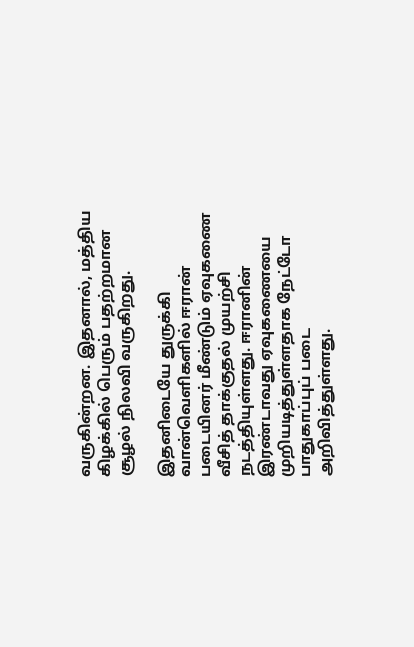வருகின்றன. இதனால், மத்திய கிழக்கில் பெரும் பதற்றமான சூழல் நிலவி வருகிறது.

இதனிடையே துருக்கி வான்வெளிகளில் ஈரான் படையினர் மீண்டும் ஏவுகணை வீசித் தாக்குதல் முயற்சி நடத்தியுள்ளது. ஈரானின் இரண்டாவது ஏவுகணையை முறியடித்துள்ளதாக நேட்டோ பாதுகாப்புப் படை அறிவித்துள்ளது.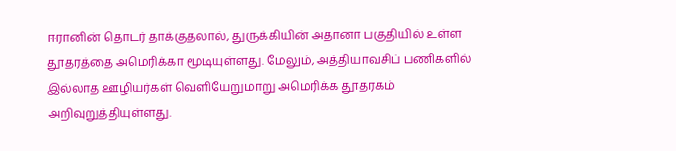ஈரானின் தொடர் தாக்குதலால், துருக்கியின் அதானா பகுதியில் உள்ள தூதரத்தை அமெரிக்கா மூடியுள்ளது. மேலும், அத்தியாவசிப் பணிகளில் இல்லாத ஊழியர்கள் வெளியேறுமாறு அமெரிக்க தூதரகம் அறிவுறுத்தியுள்ளது.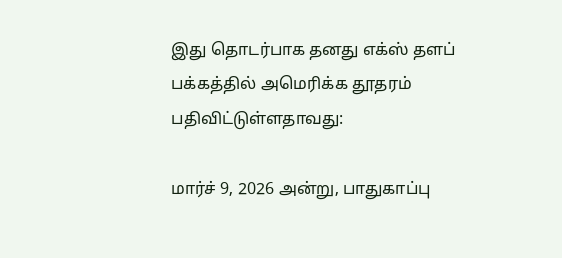இது தொடர்பாக தனது எக்ஸ் தளப் பக்கத்தில் அமெரிக்க தூதரம் பதிவிட்டுள்ளதாவது:

மார்ச் 9, 2026 அன்று, பாதுகாப்பு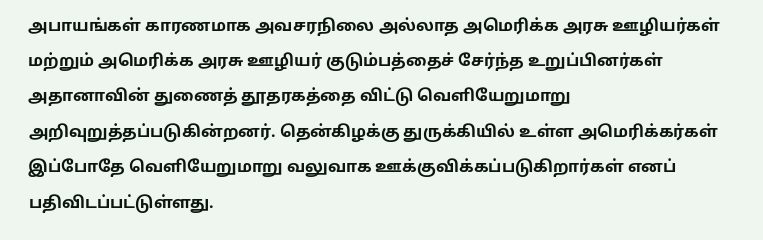அபாயங்கள் காரணமாக அவசரநிலை அல்லாத அமெரிக்க அரசு ஊழியர்கள் மற்றும் அமெரிக்க அரசு ஊழியர் குடும்பத்தைச் சேர்ந்த உறுப்பினர்கள் அதானாவின் துணைத் தூதரகத்தை விட்டு வெளியேறுமாறு அறிவுறுத்தப்படுகின்றனர். தென்கிழக்கு துருக்கியில் உள்ள அமெரிக்கர்கள் இப்போதே வெளியேறுமாறு வலுவாக ஊக்குவிக்கப்படுகிறார்கள் எனப் பதிவிடப்பட்டுள்ளது.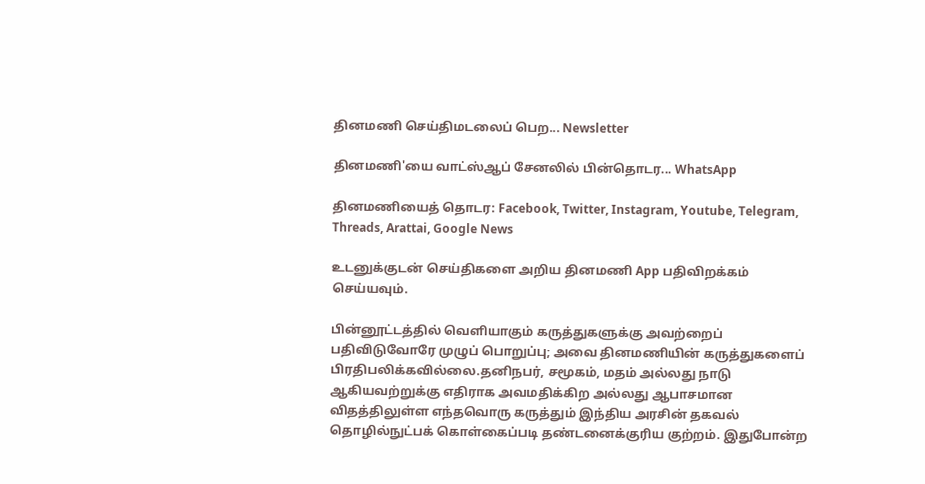தினமணி செய்திமடலைப் பெற... Newsletter

தினமணி'யை வாட்ஸ்ஆப் சேனலில் பின்தொடர... WhatsApp

தினமணியைத் தொடர: Facebook, Twitter, Instagram, Youtube, Telegram, Threads, Arattai, Google News

உடனுக்குடன் செய்திகளை அறிய தினமணி App பதிவிறக்கம் செய்யவும்.

பின்னூட்டத்தில் வெளியாகும் கருத்துகளுக்கு அவற்றைப் பதிவிடுவோரே முழுப் பொறுப்பு; அவை தினமணியின் கருத்துகளைப் பிரதிபலிக்கவில்லை.தனிநபர், சமூகம், மதம் அல்லது நாடு ஆகியவற்றுக்கு எதிராக அவமதிக்கிற அல்லது ஆபாசமான விதத்திலுள்ள எந்தவொரு கருத்தும் இந்திய அரசின் தகவல் தொழில்நுட்பக் கொள்கைப்படி தண்டனைக்குரிய குற்றம். இதுபோன்ற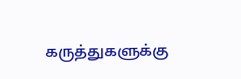கருத்துகளுக்கு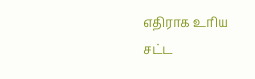எதிராக உரிய சட்ட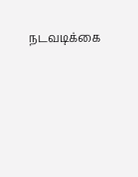நடவடிக்கை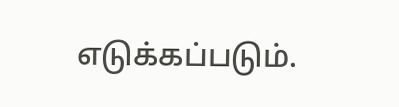எடுக்கப்படும்.